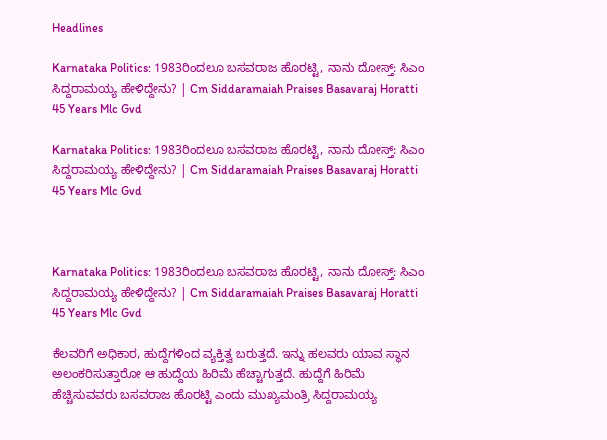Headlines

Karnataka Politics: 1983ರಿಂದಲೂ ಬಸವರಾಜ ಹೊರಟ್ಟಿ, ನಾನು ದೋಸ್ತ್: ಸಿಎಂ ಸಿದ್ದರಾಮಯ್ಯ ಹೇಳಿದ್ದೇನು? | Cm Siddaramaiah Praises Basavaraj Horatti 45 Years Mlc Gvd

Karnataka Politics: 1983ರಿಂದಲೂ ಬಸವರಾಜ ಹೊರಟ್ಟಿ, ನಾನು ದೋಸ್ತ್: ಸಿಎಂ ಸಿದ್ದರಾಮಯ್ಯ ಹೇಳಿದ್ದೇನು? | Cm Siddaramaiah Praises Basavaraj Horatti 45 Years Mlc Gvd



Karnataka Politics: 1983ರಿಂದಲೂ ಬಸವರಾಜ ಹೊರಟ್ಟಿ, ನಾನು ದೋಸ್ತ್: ಸಿಎಂ ಸಿದ್ದರಾಮಯ್ಯ ಹೇಳಿದ್ದೇನು? | Cm Siddaramaiah Praises Basavaraj Horatti 45 Years Mlc Gvd

ಕೆಲವರಿಗೆ ಅಧಿಕಾರ, ಹುದ್ದೆಗಳಿಂದ ವ್ಯಕ್ತಿತ್ವ ಬರುತ್ತದೆ. ಇನ್ನು ಹಲವರು ಯಾವ ಸ್ಥಾನ ಅಲಂಕರಿಸುತ್ತಾರೋ ಆ ಹುದ್ದೆಯ ಹಿರಿಮೆ ಹೆಚ್ಚಾಗುತ್ತದೆ. ಹುದ್ದೆಗೆ ಹಿರಿಮೆ ಹೆಚ್ಚಿಸುವವರು ಬಸವರಾಜ ಹೊರಟ್ಟಿ ಎಂದು ಮುಖ್ಯಮಂತ್ರಿ ಸಿದ್ದರಾಮಯ್ಯ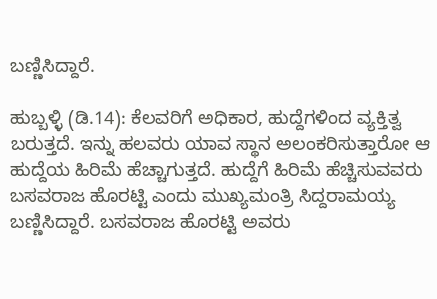ಬಣ್ಣಿಸಿದ್ದಾರೆ.

ಹುಬ್ಬಳ್ಳಿ (ಡಿ.14): ಕೆಲವರಿಗೆ ಅಧಿಕಾರ, ಹುದ್ದೆಗಳಿಂದ ವ್ಯಕ್ತಿತ್ವ ಬರುತ್ತದೆ. ಇನ್ನು ಹಲವರು ಯಾವ ಸ್ಥಾನ ಅಲಂಕರಿಸುತ್ತಾರೋ ಆ ಹುದ್ದೆಯ ಹಿರಿಮೆ ಹೆಚ್ಚಾಗುತ್ತದೆ. ಹುದ್ದೆಗೆ ಹಿರಿಮೆ ಹೆಚ್ಚಿಸುವವರು ಬಸವರಾಜ ಹೊರಟ್ಟಿ ಎಂದು ಮುಖ್ಯಮಂತ್ರಿ ಸಿದ್ದರಾಮಯ್ಯ ಬಣ್ಣಿಸಿದ್ದಾರೆ. ಬಸವರಾಜ ಹೊರಟ್ಟಿ ಅವರು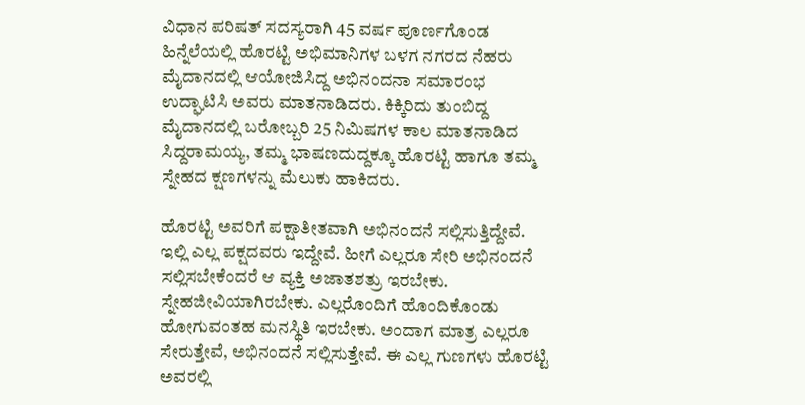ವಿಧಾನ ಪರಿಷತ್‌ ಸದಸ್ಯರಾಗಿ 45 ವರ್ಷ ಪೂರ್ಣಗೊಂಡ ಹಿನ್ನೆಲೆಯಲ್ಲಿ ಹೊರಟ್ಟಿ ಅಭಿಮಾನಿಗಳ ಬಳಗ ನಗರದ ನೆಹರು ಮೈದಾನದಲ್ಲಿ ಆಯೋಜಿಸಿದ್ದ ಅಭಿನಂದನಾ ಸಮಾರಂಭ ಉದ್ಘಾಟಿಸಿ ಅವರು ಮಾತನಾಡಿದರು. ಕಿಕ್ಕಿರಿದು ತುಂಬಿದ್ದ ಮೈದಾನದಲ್ಲಿ ಬರೋಬ್ಬರಿ 25 ನಿಮಿಷಗಳ ಕಾಲ ಮಾತನಾಡಿದ ಸಿದ್ದರಾಮಯ್ಯ, ತಮ್ಮ ಭಾಷಣದುದ್ದಕ್ಕೂ ಹೊರಟ್ಟಿ ಹಾಗೂ ತಮ್ಮ ಸ್ನೇಹದ ಕ್ಷಣಗಳನ್ನು ಮೆಲುಕು ಹಾಕಿದರು.

ಹೊರಟ್ಟಿ ಅವರಿಗೆ ಪಕ್ಷಾತೀತವಾಗಿ ಅಭಿನಂದನೆ ಸಲ್ಲಿಸುತ್ತಿದ್ದೇವೆ. ಇಲ್ಲಿ ಎಲ್ಲ ಪಕ್ಷದವರು ಇದ್ದೇವೆ. ಹೀಗೆ ಎಲ್ಲರೂ ಸೇರಿ ಅಭಿನಂದನೆ ಸಲ್ಲಿಸಬೇಕೆಂದರೆ ಆ ವ್ಯಕ್ತಿ ಅಜಾತಶತ್ರು ಇರಬೇಕು. ಸ್ನೇಹಜೀವಿಯಾಗಿರಬೇಕು. ಎಲ್ಲರೊಂದಿಗೆ ಹೊಂದಿಕೊಂಡು ಹೋಗುವಂತಹ ಮನಸ್ಥಿತಿ ಇರಬೇಕು. ಅಂದಾಗ ಮಾತ್ರ ಎಲ್ಲರೂ ಸೇರುತ್ತೇವೆ, ಅಭಿನಂದನೆ ಸಲ್ಲಿಸುತ್ತೇವೆ. ಈ ಎಲ್ಲ ಗುಣಗಳು ಹೊರಟ್ಟಿ ಅವರಲ್ಲಿ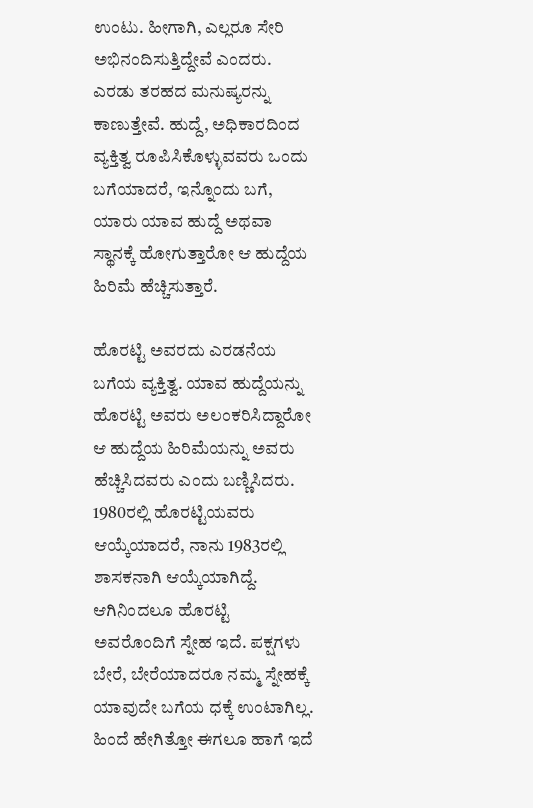ಉಂಟು. ಹೀಗಾಗಿ, ಎಲ್ಲರೂ ಸೇರಿ ಅಭಿನಂದಿಸುತ್ತಿದ್ದೇವೆ ಎಂದರು. ಎರಡು ತರಹದ ಮನುಷ್ಯರನ್ನು ಕಾಣುತ್ತೇವೆ. ಹುದ್ದೆ, ಅಧಿಕಾರದಿಂದ ವ್ಯಕ್ತಿತ್ವ ರೂಪಿಸಿಕೊಳ್ಳುವವರು ಒಂದು ಬಗೆಯಾದರೆ, ಇನ್ನೊಂದು ಬಗೆ, ಯಾರು ಯಾವ ಹುದ್ದೆ ಅಥವಾ ಸ್ಥಾನಕ್ಕೆ ಹೋಗುತ್ತಾರೋ ಆ ಹುದ್ದೆಯ ಹಿರಿಮೆ ಹೆಚ್ಚಿಸುತ್ತಾರೆ.

ಹೊರಟ್ಟಿ ಅವರದು ಎರಡನೆಯ ಬಗೆಯ ವ್ಯಕ್ತಿತ್ವ. ಯಾವ ಹುದ್ದೆಯನ್ನು ಹೊರಟ್ಟಿ ಅವರು ಅಲಂಕರಿಸಿದ್ದಾರೋ ಆ ಹುದ್ದೆಯ ಹಿರಿಮೆಯನ್ನು ಅವರು ಹೆಚ್ಚಿಸಿದವರು ಎಂದು ಬಣ್ಣಿಸಿದರು. 1980ರಲ್ಲಿ ಹೊರಟ್ಟಿಯವರು ಆಯ್ಕೆಯಾದರೆ, ನಾನು 1983ರಲ್ಲಿ ಶಾಸಕನಾಗಿ ಆಯ್ಕೆಯಾಗಿದ್ದೆ. ಆಗಿನಿಂದಲೂ ಹೊರಟ್ಟಿ ಅವರೊಂದಿಗೆ ಸ್ನೇಹ ಇದೆ. ಪಕ್ಷಗಳು ಬೇರೆ, ಬೇರೆಯಾದರೂ ನಮ್ಮ ಸ್ನೇಹಕ್ಕೆ ಯಾವುದೇ ಬಗೆಯ ಧಕ್ಕೆ ಉಂಟಾಗಿಲ್ಲ. ಹಿಂದೆ ಹೇಗಿತ್ತೋ ಈಗಲೂ ಹಾಗೆ ಇದೆ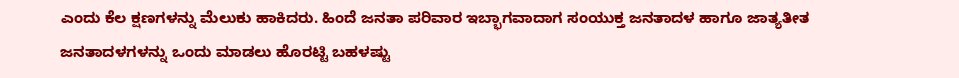ಎಂದು ಕೆಲ ಕ್ಷಣಗಳನ್ನು ಮೆಲುಕು ಹಾಕಿದರು. ಹಿಂದೆ ಜನತಾ ಪರಿವಾರ ಇಬ್ಭಾಗವಾದಾಗ ಸಂಯುಕ್ತ ಜನತಾದಳ ಹಾಗೂ ಜಾತ್ಯತೀತ ಜನತಾದಳಗಳನ್ನು ಒಂದು ಮಾಡಲು ಹೊರಟ್ಟಿ ಬಹಳಷ್ಟು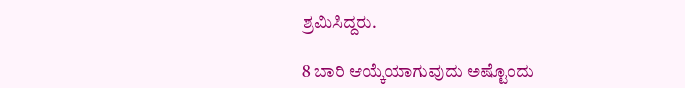ಶ್ರಮಿಸಿದ್ದರು.

8 ಬಾರಿ ಆಯ್ಕೆಯಾಗುವುದು ಅಷ್ಟೊಂದು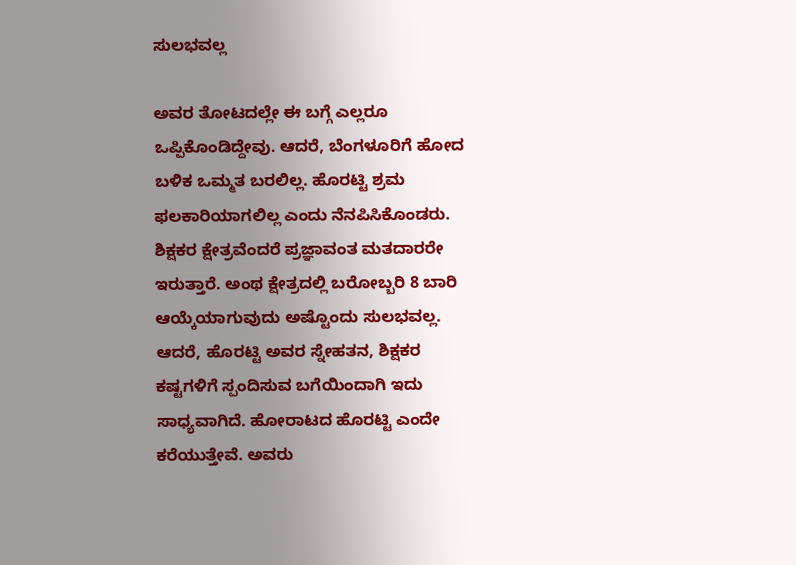ಸುಲಭವಲ್ಲ

ಅವರ ತೋಟದಲ್ಲೇ ಈ ಬಗ್ಗೆ ಎಲ್ಲರೂ ಒಪ್ಪಿಕೊಂಡಿದ್ದೇವು. ಆದರೆ, ಬೆಂಗಳೂರಿಗೆ ಹೋದ ಬಳಿಕ ಒಮ್ಮತ ಬರಲಿಲ್ಲ. ಹೊರಟ್ಟಿ ಶ್ರಮ ಫಲಕಾರಿಯಾಗಲಿಲ್ಲ ಎಂದು ನೆನಪಿಸಿಕೊಂಡರು. ಶಿಕ್ಷಕರ ಕ್ಷೇತ್ರವೆಂದರೆ ಪ್ರಜ್ಞಾವಂತ ಮತದಾರರೇ ಇರುತ್ತಾರೆ. ಅಂಥ ಕ್ಷೇತ್ರದಲ್ಲಿ ಬರೋಬ್ಬರಿ 8 ಬಾರಿ ಆಯ್ಕೆಯಾಗುವುದು ಅಷ್ಟೊಂದು ಸುಲಭವಲ್ಲ. ಆದರೆ, ಹೊರಟ್ಟಿ ಅವರ ಸ್ನೇಹತನ, ಶಿಕ್ಷಕರ ಕಷ್ಟಗಳಿಗೆ ಸ್ಪಂದಿಸುವ ಬಗೆಯಿಂದಾಗಿ ಇದು ಸಾಧ್ಯವಾಗಿದೆ. ಹೋರಾಟದ ಹೊರಟ್ಟಿ ಎಂದೇ ಕರೆಯುತ್ತೇವೆ. ಅವರು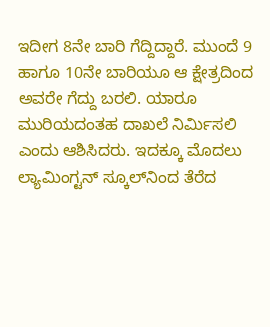ಇದೀಗ 8ನೇ ಬಾರಿ ಗೆದ್ದಿದ್ದಾರೆ. ಮುಂದೆ 9 ಹಾಗೂ 10ನೇ ಬಾರಿಯೂ ಆ ಕ್ಷೇತ್ರದಿಂದ ಅವರೇ ಗೆದ್ದು ಬರಲಿ. ಯಾರೂ ಮುರಿಯದಂತಹ ದಾಖಲೆ ನಿರ್ಮಿಸಲಿ ಎಂದು ಆಶಿಸಿದರು. ಇದಕ್ಕೂ ಮೊದಲು ಲ್ಯಾಮಿಂಗ್ಟನ್‌ ಸ್ಕೂಲ್‌ನಿಂದ ತೆರೆದ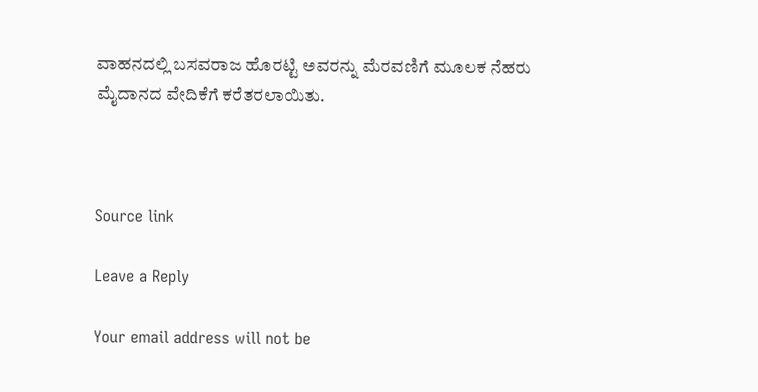ವಾಹನದಲ್ಲಿ ಬಸವರಾಜ ಹೊರಟ್ಟಿ ಅವರನ್ನು ಮೆರವಣಿಗೆ ಮೂಲಕ ನೆಹರು ಮೈದಾನದ ವೇದಿಕೆಗೆ ಕರೆತರಲಾಯಿತು.



Source link

Leave a Reply

Your email address will not be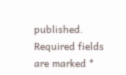published. Required fields are marked *